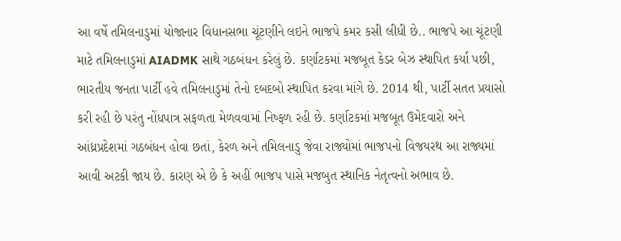આ વર્ષે તમિલનાડુમાં યોજાનાર વિધાનસભા ચૂંટણીને લઇને ભાજપે કમર કસી લીધી છે.. ભાજપે આ ચૂંટણી માટે તમિલનાડુમાં AIADMK સાથે ગઠબંધન કરેલું છે. કર્ણાટકમાં મજબૂત કેડર બેઝ સ્થાપિત કર્યા પછી, ભારતીય જનતા પાર્ટી હવે તમિલનાડુમાં તેનો દબદબો સ્થાપિત કરવા માંગે છે. 2014 થી, પાર્ટી સતત પ્રયાસો કરી રહી છે પરંતુ નોંધપાત્ર સફળતા મેળવવામાં નિષ્ફળ રહી છે. કર્ણાટકમાં મજબૂત ઉમેદવારો અને આંધ્રપ્રદેશમાં ગઠબંધન હોવા છતાં, કેરળ અને તમિલનાડુ જેવા રાજ્યોમાં ભાજપનો વિજયરથ આ રાજ્યમાં આવી અટકી જાય છે. કારણ એ છે કે અહીં ભાજપ પાસે મજબુત સ્થાનિક નેતૃત્વનો અભાવ છે.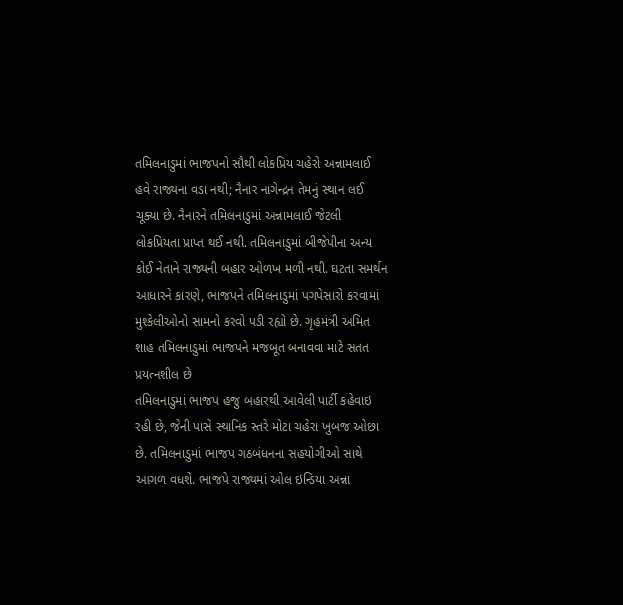તમિલનાડુમાં ભાજપનો સૌથી લોકપ્રિય ચહેરો અન્નામલાઈ હવે રાજ્યના વડા નથી; નૈનાર નાગેન્દ્રન તેમનું સ્થાન લઈ ચૂક્યા છે. નૈનારને તમિલનાડુમાં અન્નામલાઈ જેટલી લોકપ્રિયતા પ્રાપ્ત થઈ નથી. તમિલનાડુમાં બીજેપીના અન્ય કોઈ નેતાને રાજ્યની બહાર ઓળખ મળી નથી. ઘટતા સમર્થન આધારને કારણે, ભાજપને તમિલનાડુમાં પગપેસારો કરવામાં મુશ્કેલીઓનો સામનો કરવો પડી રહ્યો છે. ગૃહમંત્રી અમિત શાહ તમિલનાડુમાં ભાજપને મજબૂત બનાવવા માટે સતત પ્રયત્નશીલ છે
તમિલનાડુમાં ભાજપ હજુ બહારથી આવેલી પાર્ટી કહેવાઇ રહી છે, જેની પાસે સ્થાનિક સ્તરે મોટા ચહેરા ખુબજ ઓછા છે. તમિલનાડુમાં ભાજપ ગઠબંધનના સહયોગીઓ સાથે આગળ વધશે. ભાજપે રાજ્યમાં ઓલ ઇન્ડિયા અન્ના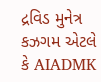દ્રવિડ મુનેત્ર કઝગમ એટલે કે AIADMK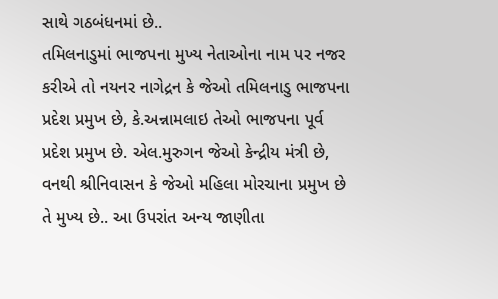સાથે ગઠબંધનમાં છે..
તમિલનાડુમાં ભાજપના મુખ્ય નેતાઓના નામ પર નજર કરીએ તો નયનર નાગેદ્રન કે જેઓ તમિલનાડુ ભાજપના પ્રદેશ પ્રમુખ છે, કે.અન્નામલાઇ તેઓ ભાજપના પૂર્વ પ્રદેશ પ્રમુખ છે. એલ.મુરુગન જેઓ કેન્દ્રીય મંત્રી છે, વનથી શ્રીનિવાસન કે જેઓ મહિલા મોરચાના પ્રમુખ છે તે મુખ્ય છે.. આ ઉપરાંત અન્ય જાણીતા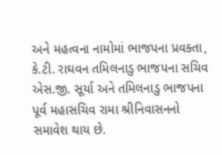અને મહત્વના નામોમાં ભાજપના પ્રવક્તા, કે.ટી. રાઘવન તમિલનાડુ ભાજપના સચિવ એસ.જી. સૂર્યા અને તમિલનાડુ ભાજપના પૂર્વ મહાસચિવ રામા શ્રીનિવાસનનો સમાવેશ થાય છે.